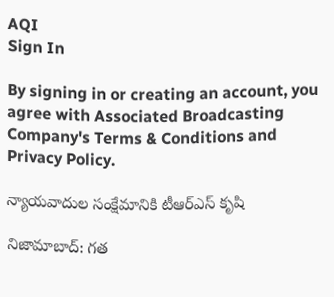AQI
Sign In

By signing in or creating an account, you agree with Associated Broadcasting Company's Terms & Conditions and Privacy Policy.

న్యాయవాదుల సంక్షేమానికి టీఆర్ఎస్ కృషి

నిజామాబాద్: గత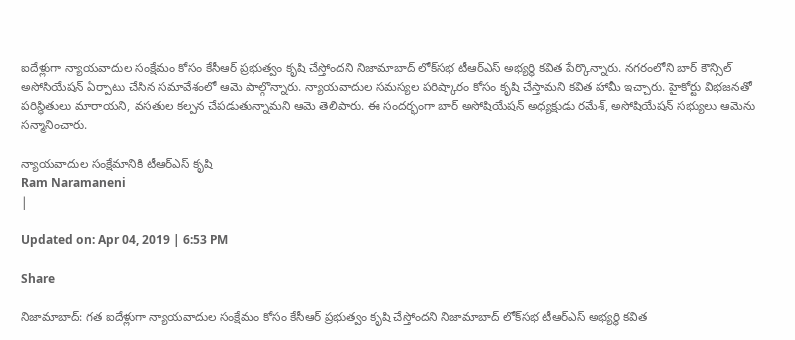ఐదేళ్లుగా న్యాయవాదుల సంక్షేమం కోసం కేసీఆర్‌ ప్రభుత్వం కృషి చేస్తోందని నిజామాబాద్ లోక్‌సభ టీఆర్‌ఎస్ అభ్యర్థి కవిత పేర్కొన్నారు. నగరంలోని బార్ కౌన్సిల్ అసోసియేషన్ ఏర్పాటు చేసిన సమావేశంలో ఆమె పాల్గొన్నారు. న్యాయవాదుల సమస్యల పరిష్కారం కోసం కృషి చేస్తామని కవిత హామీ ఇచ్చారు. హైకోర్టు విభజనతో పరిస్థితులు మారాయని, వసతుల కల్పన చేపడుతున్నామని ఆమె తెలిపారు. ఈ సందర్భంగా బార్‌ అసోషియేషన్‌ అధ్యక్షుడు రమేశ్‌, అసోషియేషన్‌ సభ్యులు ఆమెను సన్మానించారు.

న్యాయవాదుల సంక్షేమానికి టీఆర్ఎస్ కృషి
Ram Naramaneni
|

Updated on: Apr 04, 2019 | 6:53 PM

Share

నిజామాబాద్: గత ఐదేళ్లుగా న్యాయవాదుల సంక్షేమం కోసం కేసీఆర్‌ ప్రభుత్వం కృషి చేస్తోందని నిజామాబాద్ లోక్‌సభ టీఆర్‌ఎస్ అభ్యర్థి కవిత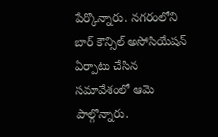పేర్కొన్నారు. నగరంలోని బార్ కౌన్సిల్ అసోసియేషన్ ఏర్పాటు చేసిన సమావేశంలో ఆమె పాల్గొన్నారు.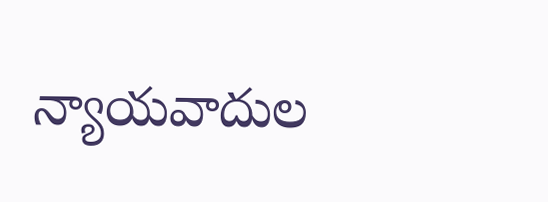న్యాయవాదుల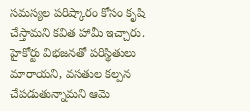సమస్యల పరిష్కారం కోసం కృషి చేస్తామని కవిత హామీ ఇచ్చారు. హైకోర్టు విభజనతో పరిస్థితులు మారాయని, వసతుల కల్పన చేపడుతున్నామని ఆమె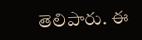తెలిపారు. ఈ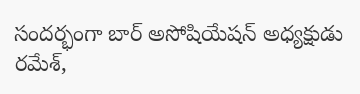సందర్భంగా బార్‌ అసోషియేషన్‌ అధ్యక్షుడు రమేశ్‌,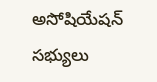అసోషియేషన్‌ సభ్యులు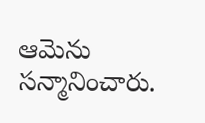ఆమెను సన్మానించారు.